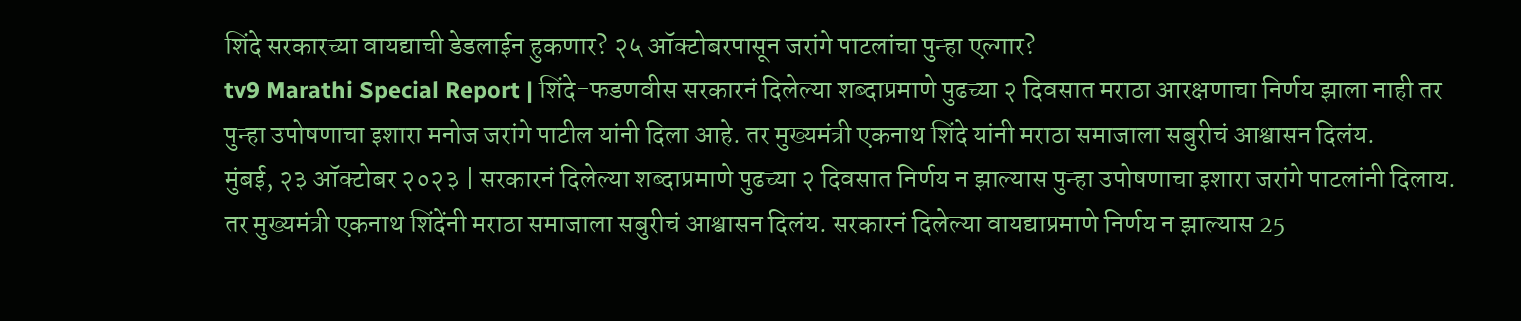शिंदे सरकारच्या वायद्याची डेडलाईन हुकणार? २५ ऑक्टोबरपासून जरांगे पाटलांचा पुन्हा एल्गार?
tv9 Marathi Special Report | शिंदे-फडणवीस सरकारनं दिलेल्या शब्दाप्रमाणे पुढच्या २ दिवसात मराठा आरक्षणाचा निर्णय झाला नाही तर पुन्हा उपोषणाचा इशारा मनोज जरांगे पाटील यांनी दिला आहे. तर मुख्यमंत्री एकनाथ शिंदे यांनी मराठा समाजाला सबुरीचं आश्वासन दिलंय.
मुंबई, २३ ऑक्टोबर २०२३ | सरकारनं दिलेल्या शब्दाप्रमाणे पुढच्या २ दिवसात निर्णय न झाल्यास पुन्हा उपोषणाचा इशारा जरांगे पाटलांनी दिलाय. तर मुख्यमंत्री एकनाथ शिंदेंनी मराठा समाजाला सबुरीचं आश्वासन दिलंय. सरकारनं दिलेल्या वायद्याप्रमाणे निर्णय न झाल्यास 25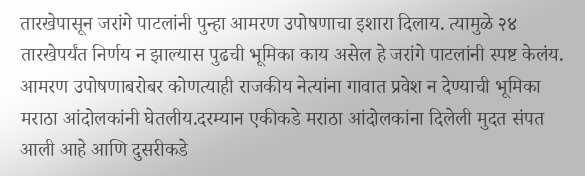तारखेपासून जरांगे पाटलांनी पुन्हा आमरण उपोषणाचा इशारा दिलाय. त्यामुळे २४ तारखेपर्यंत निर्णय न झाल्यास पुढची भूमिका काय असेल हे जरांगे पाटलांनी स्पष्ट केलंय. आमरण उपोषणाबरोबर कोणत्याही राजकीय नेत्यांना गावात प्रवेश न देण्याची भूमिका मराठा आंदोलकांनी घेतलीय.दरम्यान एकीकडे मराठा आंदोलकांना दिलेली मुदत संपत आली आहे आणि दुसरीकडे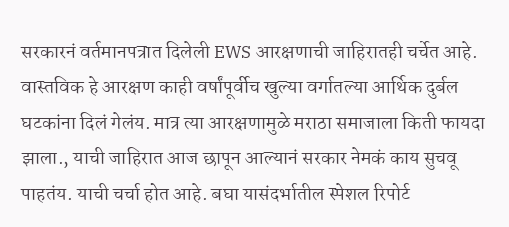सरकारनं वर्तमानपत्रात दिलेली EWS आरक्षणाची जाहिरातही चर्चेत आहे. वास्तविक हे आरक्षण काही वर्षांपूर्वीच खुल्या वर्गातल्या आर्थिक दुर्बल घटकांना दिलं गेलंय. मात्र त्या आरक्षणामुळे मराठा समाजाला किती फायदा झाला., याची जाहिरात आज छापून आल्यानं सरकार नेमकं काय सुचवू पाहतंय. याची चर्चा होत आहे. बघा यासंदर्भातील स्पेशल रिपोर्ट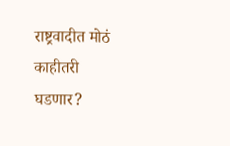राष्ट्रवादीत मोठं काहीतरी घडणार?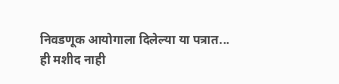निवडणूक आयोगाला दिलेल्या या पत्रात...
ही मशीद नाही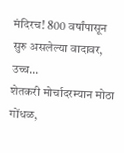मंदिरच! 800 वर्षांपासून सुरु असलेल्या वादावर, उच्च...
शेतकरी मोर्चादरम्यान मोठा गोंधळ,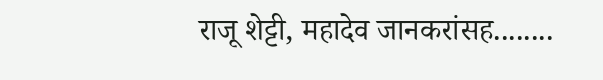राजू शेट्टी, महादेव जानकरांसह........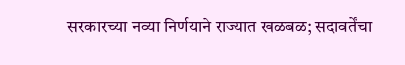सरकारच्या नव्या निर्णयाने राज्यात खळबळ; सदावर्तेंचा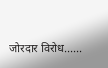जोरदार विरोध......